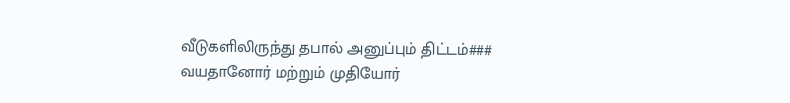வீடுகளிலிருந்து தபால் அனுப்பும் திட்டம்### வயதானோர் மற்றும் முதியோர்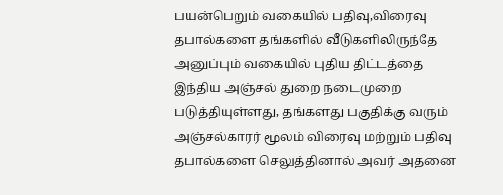பயன்பெறும் வகையில் பதிவு,விரைவு தபால்களை தங்களில் வீடுகளிலிருந்தே அனுப்பும் வகையில் புதிய திட்டத்தை இந்திய அஞ்சல் துறை நடைமுறை படுத்தியுள்ளது, தங்களது பகுதிக்கு வரும் அஞ்சல்காரர் மூலம் விரைவு மற்றும் பதிவு தபால்களை செலுத்தினால் அவர் அதனை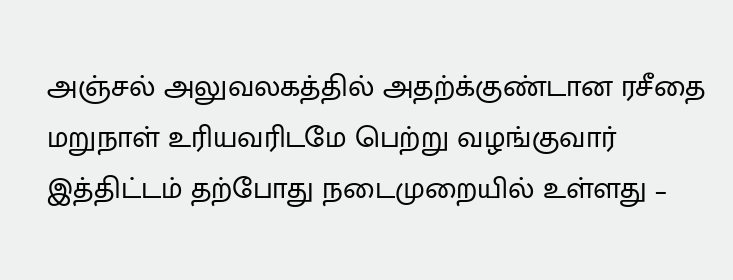அஞ்சல் அலுவலகத்தில் அதற்க்குண்டான ரசீதை மறுநாள் உரியவரிடமே பெற்று வழங்குவார் இத்திட்டம் தற்போது நடைமுறையில் உள்ளது –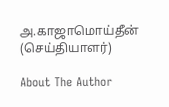அ.காஜாமொய்தீன் (செய்தியாளர்)

About The Author